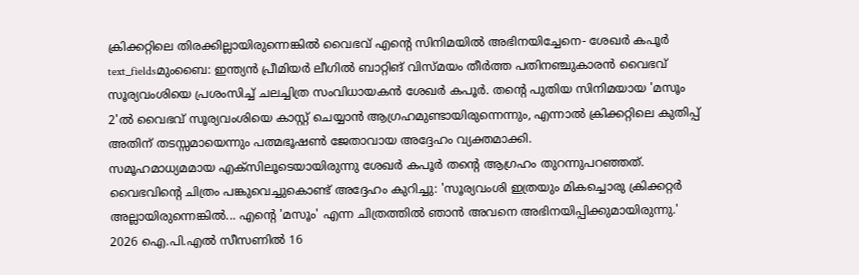ക്രിക്കറ്റിലെ തിരക്കില്ലായിരുന്നെങ്കിൽ വൈഭവ് എന്റെ സിനിമയിൽ അഭിനയിച്ചേനെ- ശേഖർ കപൂർ
text_fieldsമുംബൈ: ഇന്ത്യൻ പ്രീമിയർ ലീഗിൽ ബാറ്റിങ് വിസ്മയം തീർത്ത പതിനഞ്ചുകാരൻ വൈഭവ് സൂര്യവംശിയെ പ്രശംസിച്ച് ചലച്ചിത്ര സംവിധായകൻ ശേഖർ കപൂർ. തന്റെ പുതിയ സിനിമയായ 'മസൂം 2'ൽ വൈഭവ് സൂര്യവംശിയെ കാസ്റ്റ് ചെയ്യാൻ ആഗ്രഹമുണ്ടായിരുന്നെന്നും, എന്നാൽ ക്രിക്കറ്റിലെ കുതിപ്പ് അതിന് തടസ്സമായെന്നും പത്മഭൂഷൺ ജേതാവായ അദ്ദേഹം വ്യക്തമാക്കി.
സമൂഹമാധ്യമമായ എക്സിലൂടെയായിരുന്നു ശേഖർ കപൂർ തന്റെ ആഗ്രഹം തുറന്നുപറഞ്ഞത്. വൈഭവിന്റെ ചിത്രം പങ്കുവെച്ചുകൊണ്ട് അദ്ദേഹം കുറിച്ചു: 'സൂര്യവംശി ഇത്രയും മികച്ചൊരു ക്രിക്കറ്റർ അല്ലായിരുന്നെങ്കിൽ... എന്റെ 'മസൂം' എന്ന ചിത്രത്തിൽ ഞാൻ അവനെ അഭിനയിപ്പിക്കുമായിരുന്നു.'
2026 ഐ.പി.എൽ സീസണിൽ 16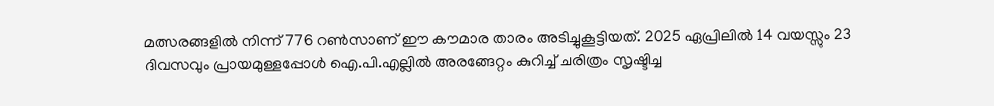മത്സരങ്ങളിൽ നിന്ന് 776 റൺസാണ് ഈ കൗമാര താരം അടിച്ചുകൂട്ടിയത്. 2025 ഏപ്രിലിൽ 14 വയസ്സും 23 ദിവസവും പ്രായമുള്ളപ്പോൾ ഐ.പി.എല്ലിൽ അരങ്ങേറ്റം കുറിച്ച് ചരിത്രം സൃഷ്ടിച്ച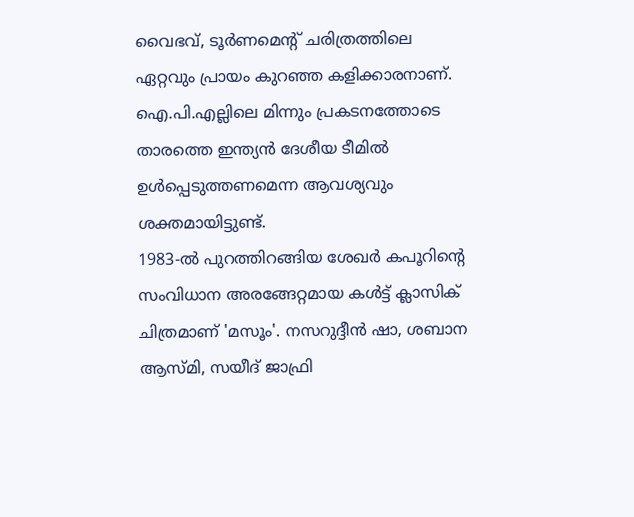വൈഭവ്, ടൂർണമെന്റ് ചരിത്രത്തിലെ ഏറ്റവും പ്രായം കുറഞ്ഞ കളിക്കാരനാണ്. ഐ.പി.എല്ലിലെ മിന്നും പ്രകടനത്തോടെ താരത്തെ ഇന്ത്യൻ ദേശീയ ടീമിൽ ഉൾപ്പെടുത്തണമെന്ന ആവശ്യവും ശക്തമായിട്ടുണ്ട്.
1983-ൽ പുറത്തിറങ്ങിയ ശേഖർ കപൂറിന്റെ സംവിധാന അരങ്ങേറ്റമായ കൾട്ട് ക്ലാസിക് ചിത്രമാണ് 'മസൂം'. നസറുദ്ദീൻ ഷാ, ശബാന ആസ്മി, സയീദ് ജാഫ്രി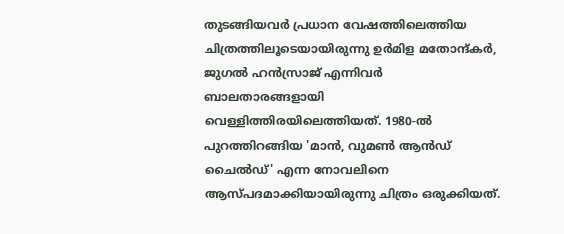തുടങ്ങിയവർ പ്രധാന വേഷത്തിലെത്തിയ ചിത്രത്തിലൂടെയായിരുന്നു ഉർമിള മതോന്ദ്കർ, ജുഗൽ ഹൻസ്രാജ് എന്നിവർ ബാലതാരങ്ങളായി വെള്ളിത്തിരയിലെത്തിയത്. 1980-ൽ പുറത്തിറങ്ങിയ 'മാൻ, വുമൺ ആൻഡ് ചൈൽഡ്' എന്ന നോവലിനെ ആസ്പദമാക്കിയായിരുന്നു ചിത്രം ഒരുക്കിയത്.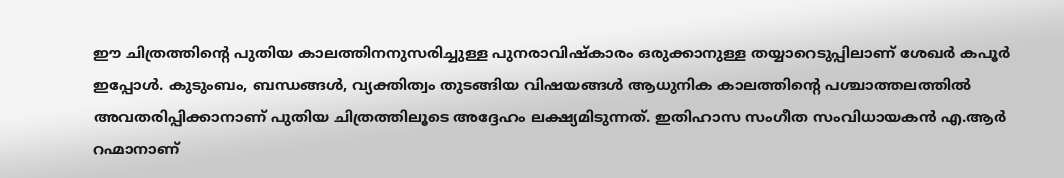ഈ ചിത്രത്തിന്റെ പുതിയ കാലത്തിനനുസരിച്ചുള്ള പുനരാവിഷ്കാരം ഒരുക്കാനുള്ള തയ്യാറെടുപ്പിലാണ് ശേഖർ കപൂർ ഇപ്പോൾ. കുടുംബം, ബന്ധങ്ങൾ, വ്യക്തിത്വം തുടങ്ങിയ വിഷയങ്ങൾ ആധുനിക കാലത്തിന്റെ പശ്ചാത്തലത്തിൽ അവതരിപ്പിക്കാനാണ് പുതിയ ചിത്രത്തിലൂടെ അദ്ദേഹം ലക്ഷ്യമിടുന്നത്. ഇതിഹാസ സംഗീത സംവിധായകൻ എ.ആർ റഹ്മാനാണ്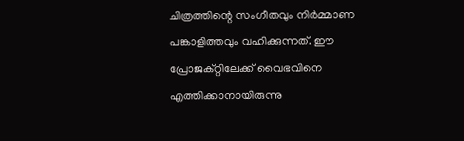ചിത്രത്തിന്റെ സംഗീതവും നിർമ്മാണ പങ്കാളിത്തവും വഹിക്കുന്നത്. ഈ പ്രോജക്റ്റിലേക്ക് വൈഭവിനെ എത്തിക്കാനായിരുന്നു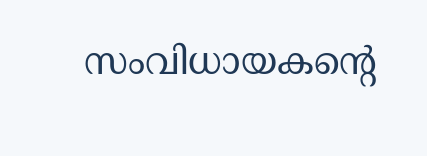സംവിധായകന്റെ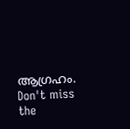ആഗ്രഹം.
Don't miss the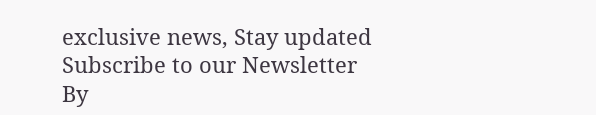exclusive news, Stay updated
Subscribe to our Newsletter
By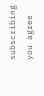subscribing you agree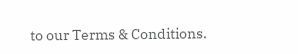to our Terms & Conditions.